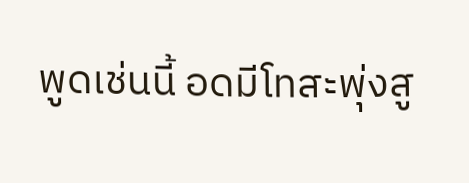พูดเช่นนี้ อดมีโทสะพุ่งสู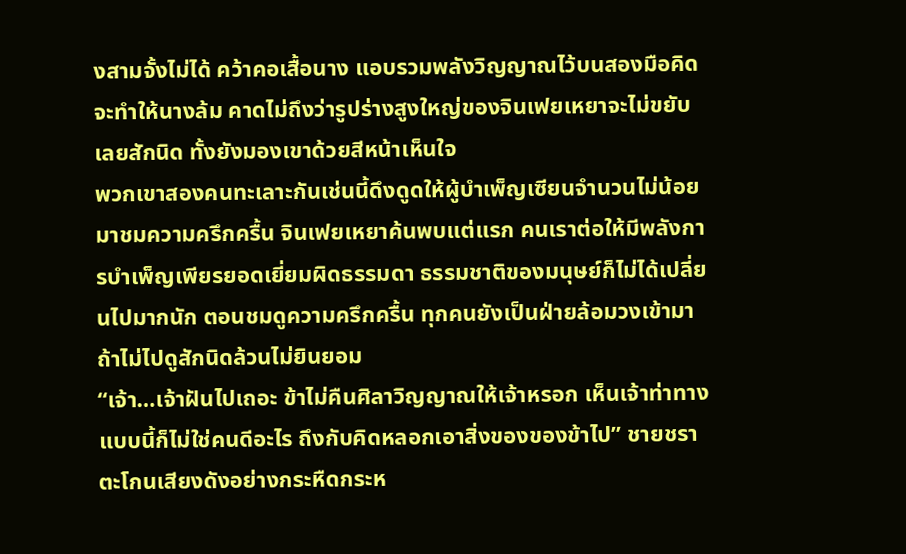งสามจั้งไม่ได้ คว้าคอเสื้อนาง แอบรวมพลังวิญญาณไว้บนสองมือคิดจะทำให้นางล้ม คาดไม่ถึงว่ารูปร่างสูงใหญ่ของจินเฟยเหยาจะไม่ขยับเลยสักนิด ทั้งยังมองเขาด้วยสีหน้าเห็นใจ
พวกเขาสองคนทะเลาะกันเช่นนี้ดึงดูดให้ผู้บำเพ็ญเซียนจำนวนไม่น้อยมาชมความครึกครื้น จินเฟยเหยาค้นพบแต่แรก คนเราต่อให้มีพลังการบำเพ็ญเพียรยอดเยี่ยมผิดธรรมดา ธรรมชาติของมนุษย์ก็ไม่ได้เปลี่ยนไปมากนัก ตอนชมดูความครึกครื้น ทุกคนยังเป็นฝ่ายล้อมวงเข้ามา ถ้าไม่ไปดูสักนิดล้วนไม่ยินยอม
“เจ้า…เจ้าฝันไปเถอะ ข้าไม่คืนศิลาวิญญาณให้เจ้าหรอก เห็นเจ้าท่าทางแบบนี้ก็ไม่ใช่คนดีอะไร ถึงกับคิดหลอกเอาสิ่งของของข้าไป” ชายชราตะโกนเสียงดังอย่างกระหืดกระห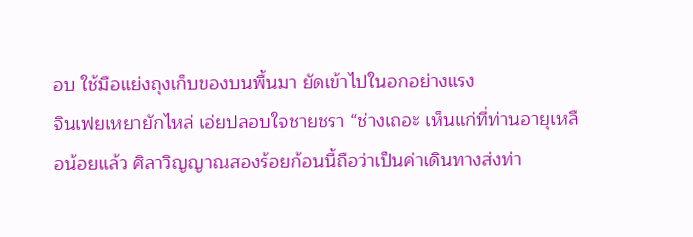อบ ใช้มือแย่งถุงเก็บของบนพื้นมา ยัดเข้าไปในอกอย่างแรง
จินเฟยเหยายักไหล่ เอ่ยปลอบใจชายชรา “ช่างเถอะ เห็นแก่ที่ท่านอายุเหลือน้อยแล้ว ศิลาวิญญาณสองร้อยก้อนนี้ถือว่าเป็นค่าเดินทางส่งท่า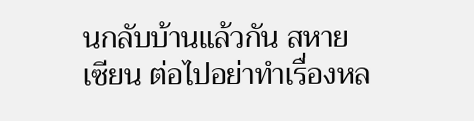นกลับบ้านแล้วกัน สหายเซียน ต่อไปอย่าทำเรื่องหล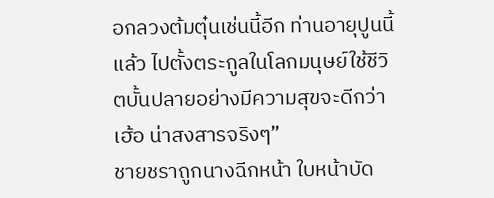อกลวงต้มตุ๋นเช่นนี้อีก ท่านอายุปูนนี้แล้ว ไปตั้งตระกูลในโลกมนุษย์ใช้ชีวิตบั้นปลายอย่างมีความสุขจะดีกว่า เฮ้อ น่าสงสารจริงๆ”
ชายชราถูกนางฉีกหน้า ใบหน้าบัด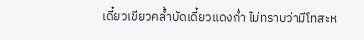เดี๋ยวเขียวคล้ำบัดเดี๋ยวแดงก่ำ ไม่ทราบว่ามีโทสะห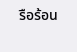รือร้อน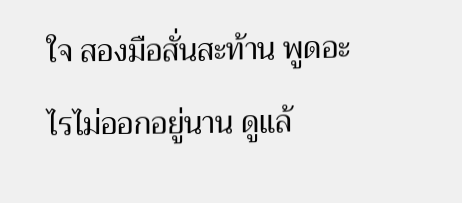ใจ สองมือสั่นสะท้าน พูดอะไรไม่ออกอยู่นาน ดูแล้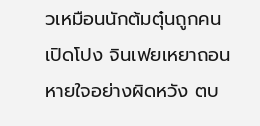วเหมือนนักต้มตุ๋นถูกคนเปิดโปง จินเฟยเหยาถอนหายใจอย่างผิดหวัง ตบ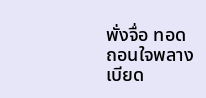พั่งจื่อ ทอดถอนใจพลางเบียด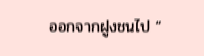ออกจากฝูงชนไป “